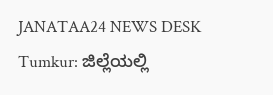JANATAA24 NEWS DESK
Tumkur: ಜಿಲ್ಲೆಯಲ್ಲಿ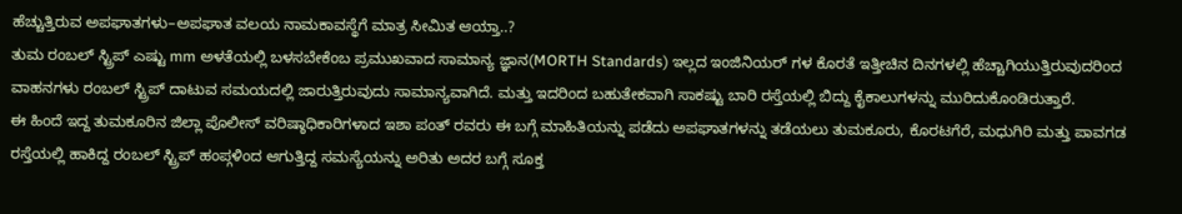ಹೆಚ್ಚುತ್ತಿರುವ ಅಪಘಾತಗಳು–ಅಪಘಾತ ವಲಯ ನಾಮಕಾವಸ್ಥೆಗೆ ಮಾತ್ರ ಸೀಮಿತ ಆಯ್ತಾ..?
ತುಮ ರಂಬಲ್ ಸ್ಟ್ರಿಪ್ ಎಷ್ಟು mm ಅಳತೆಯಲ್ಲಿ ಬಳಸಬೇಕೆಂಬ ಪ್ರಮುಖವಾದ ಸಾಮಾನ್ಯ ಜ್ಞಾನ(MORTH Standards) ಇಲ್ಲದ ಇಂಜಿನಿಯರ್ ಗಳ ಕೊರತೆ ಇತ್ತೀಚಿನ ದಿನಗಳಲ್ಲಿ ಹೆಚ್ಚಾಗಿಯುತ್ತಿರುವುದರಿಂದ ವಾಹನಗಳು ರಂಬಲ್ ಸ್ಟ್ರಿಪ್ ದಾಟುವ ಸಮಯದಲ್ಲಿ ಜಾರುತ್ತಿರುವುದು ಸಾಮಾನ್ಯವಾಗಿದೆ. ಮತ್ತು ಇದರಿಂದ ಬಹುತೇಕವಾಗಿ ಸಾಕಷ್ಟು ಬಾರಿ ರಸ್ತೆಯಲ್ಲಿ ಬಿದ್ದು ಕೈಕಾಲುಗಳನ್ನು ಮುರಿದುಕೊಂಡಿರುತ್ತಾರೆ.
ಈ ಹಿಂದೆ ಇದ್ದ ತುಮಕೂರಿನ ಜಿಲ್ಲಾ ಪೊಲೀಸ್ ವರಿಷ್ಠಾಧಿಕಾರಿಗಳಾದ ಇಶಾ ಪಂತ್ ರವರು ಈ ಬಗ್ಗೆ ಮಾಹಿತಿಯನ್ನು ಪಡೆದು ಅಪಘಾತಗಳನ್ನು ತಡೆಯಲು ತುಮಕೂರು, ಕೊರಟಗೆರೆ, ಮಧುಗಿರಿ ಮತ್ತು ಪಾವಗಡ ರಸ್ತೆಯಲ್ಲಿ ಹಾಕಿದ್ದ ರಂಬಲ್ ಸ್ಟ್ರಿಪ್ ಹಂಪ್ಗಳಿಂದ ಆಗುತ್ತಿದ್ದ ಸಮಸ್ಯೆಯನ್ನು ಅರಿತು ಅದರ ಬಗ್ಗೆ ಸೂಕ್ತ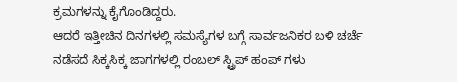ಕ್ರಮಗಳನ್ನು ಕೈಗೊಂಡಿದ್ದರು.
ಆದರೆ ಇತ್ತೀಚಿನ ದಿನಗಳಲ್ಲಿ ಸಮಸ್ಯೆಗಳ ಬಗ್ಗೆ ಸಾರ್ವಜನಿಕರ ಬಳಿ ಚರ್ಚೆ ನಡೆಸದೆ ಸಿಕ್ಕಸಿಕ್ಕ ಜಾಗಗಳಲ್ಲಿ ರಂಬಲ್ ಸ್ಟ್ರಿಪ್ ಹಂಪ್ ಗಳು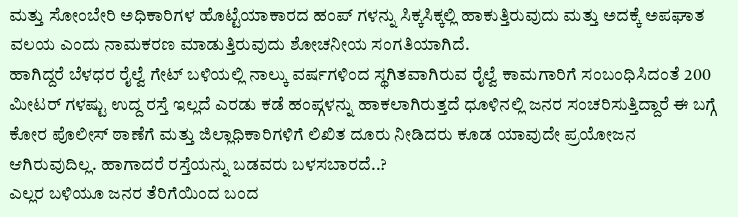ಮತ್ತು ಸೋಂಬೇರಿ ಅಧಿಕಾರಿಗಳ ಹೊಟ್ಟೆಯಾಕಾರದ ಹಂಪ್ ಗಳನ್ನು ಸಿಕ್ಕಸಿಕ್ಕಲ್ಲಿ ಹಾಕುತ್ತಿರುವುದು ಮತ್ತು ಅದಕ್ಕೆ ಅಪಘಾತ ವಲಯ ಎಂದು ನಾಮಕರಣ ಮಾಡುತ್ತಿರುವುದು ಶೋಚನೀಯ ಸಂಗತಿಯಾಗಿದೆ.
ಹಾಗಿದ್ದರೆ ಬೆಳಧರ ರೈಲ್ವೆ ಗೇಟ್ ಬಳಿಯಲ್ಲಿ ನಾಲ್ಕು ವರ್ಷಗಳಿಂದ ಸ್ಥಗಿತವಾಗಿರುವ ರೈಲ್ವೆ ಕಾಮಗಾರಿಗೆ ಸಂಬಂಧಿಸಿದಂತೆ 200 ಮೀಟರ್ ಗಳಷ್ಟು ಉದ್ದ ರಸ್ತೆ ಇಲ್ಲದೆ ಎರಡು ಕಡೆ ಹಂಪ್ಗಳನ್ನು ಹಾಕಲಾಗಿರುತ್ತದೆ ಧೂಳಿನಲ್ಲಿ ಜನರ ಸಂಚರಿಸುತ್ತಿದ್ದಾರೆ ಈ ಬಗ್ಗೆ ಕೋರ ಪೊಲೀಸ್ ಠಾಣೆಗೆ ಮತ್ತು ಜಿಲ್ಲಾಧಿಕಾರಿಗಳಿಗೆ ಲಿಖಿತ ದೂರು ನೀಡಿದರು ಕೂಡ ಯಾವುದೇ ಪ್ರಯೋಜನ ಆಗಿರುವುದಿಲ್ಲ. ಹಾಗಾದರೆ ರಸ್ತೆಯನ್ನು ಬಡವರು ಬಳಸಬಾರದೆ..?
ಎಲ್ಲರ ಬಳಿಯೂ ಜನರ ತೆರಿಗೆಯಿಂದ ಬಂದ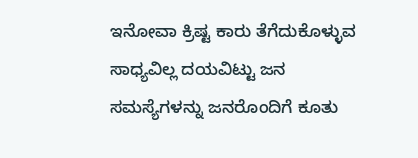ಇನೋವಾ ಕ್ರಿಷ್ಟ ಕಾರು ತೆಗೆದುಕೊಳ್ಳುವ ಸಾಧ್ಯವಿಲ್ಲ ದಯವಿಟ್ಟು ಜನ ಸಮಸ್ಯೆಗಳನ್ನು ಜನರೊಂದಿಗೆ ಕೂತು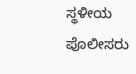ಸ್ಥಳೀಯ ಪೊಲೀಸರು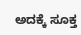ಅದಕ್ಕೆ ಸೂಕ್ತ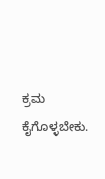ಕ್ರಮ ಕೈಗೊಳ್ಳಬೇಕು.